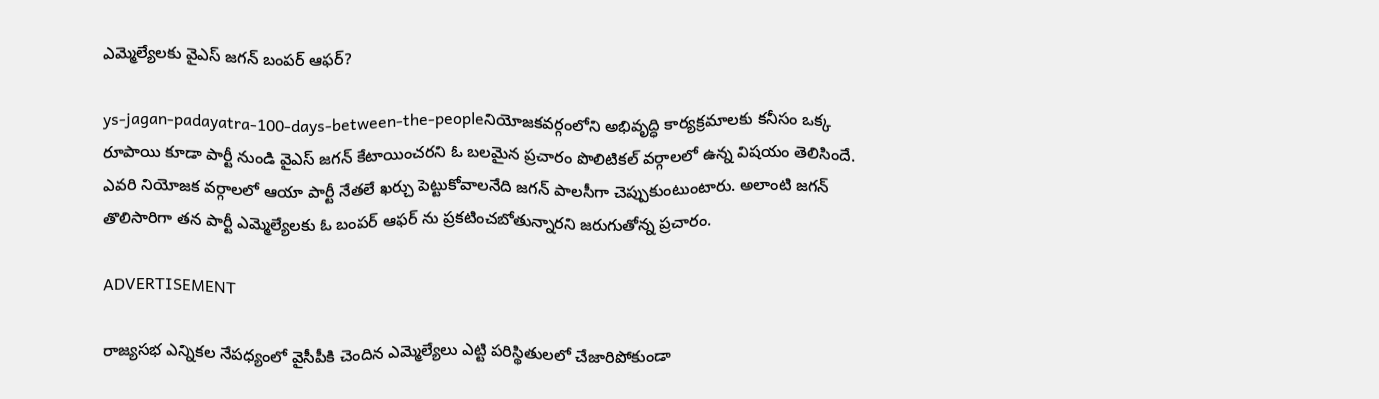ఎమ్మెల్యేలకు వైఎస్ జగన్ బంపర్ ఆఫర్?

ys-jagan-padayatra-100-days-between-the-peopleనియోజకవర్గంలోని అభివృద్ధి కార్యక్రమాలకు కనీసం ఒక్క రూపాయి కూడా పార్టీ నుండి వైఎస్ జగన్ కేటాయించరని ఓ బలమైన ప్రచారం పొలిటికల్ వర్గాలలో ఉన్న విషయం తెలిసిందే. ఎవరి నియోజక వర్గాలలో ఆయా పార్టీ నేతలే ఖర్చు పెట్టుకోవాలనేది జగన్ పాలసీగా చెప్పుకుంటుంటారు. అలాంటి జగన్ తొలిసారిగా తన పార్టీ ఎమ్మెల్యేలకు ఓ బంపర్ ఆఫర్ ను ప్రకటించబోతున్నారని జరుగుతోన్న ప్రచారం.

ADVERTISEMENT

రాజ్యసభ ఎన్నికల నేపధ్యంలో వైసీపీకి చెందిన ఎమ్మెల్యేలు ఎట్టి పరిస్థితులలో చేజారిపోకుండా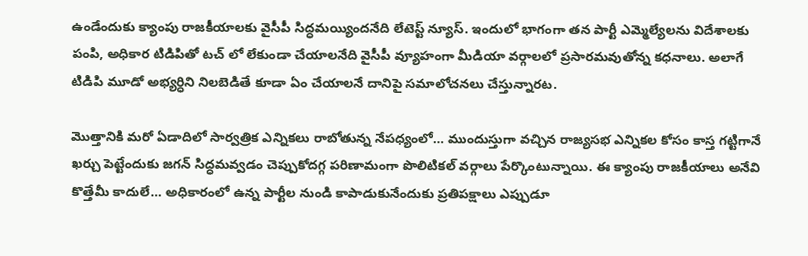ఉండేందుకు క్యాంపు రాజకీయాలకు వైసీపీ సిద్ధమయ్యిందనేది లేటెస్ట్ న్యూస్. ఇందులో భాగంగా తన పార్టీ ఎమ్మెల్యేలను విదేశాలకు పంపి, అధికార టిడిపితో టచ్ లో లేకుండా చేయాలనేది వైసీపీ వ్యూహంగా మీడియా వర్గాలలో ప్రసారమవుతోన్న కధనాలు. అలాగే టిడిపి మూడో అభ్యర్ధిని నిలబెడితే కూడా ఏం చేయాలనే దానిపై సమాలోచనలు చేస్తున్నారట.

మొత్తానికి మరో ఏడాదిలో సార్వత్రిక ఎన్నికలు రాబోతున్న నేపధ్యంలో… ముందుస్తుగా వచ్చిన రాజ్యసభ ఎన్నికల కోసం కాస్త గట్టిగానే ఖర్చు పెట్టేందుకు జగన్ సిద్ధమవ్వడం చెప్పుకోదగ్గ పరిణామంగా పొలిటికల్ వర్గాలు పేర్కొంటున్నాయి. ఈ క్యాంపు రాజకీయాలు అనేవి కొత్తేమీ కాదులే… అధికారంలో ఉన్న పార్టీల నుండి కాపాడుకునేందుకు ప్రతిపక్షాలు ఎప్పుడూ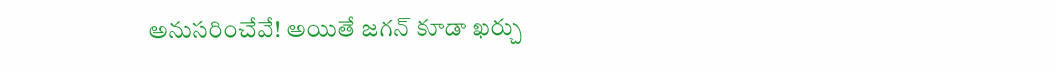అనుసరించేవే! అయితే జగన్ కూడా ఖర్చు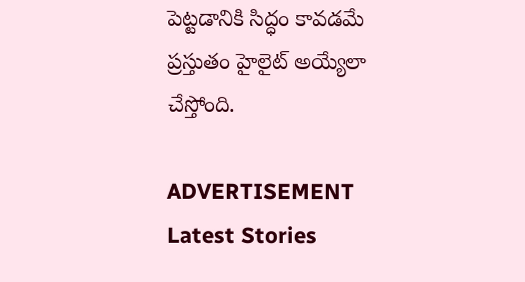పెట్టడానికి సిద్ధం కావడమే ప్రస్తుతం హైలైట్ అయ్యేలా చేస్తోంది.

ADVERTISEMENT
Latest Stories